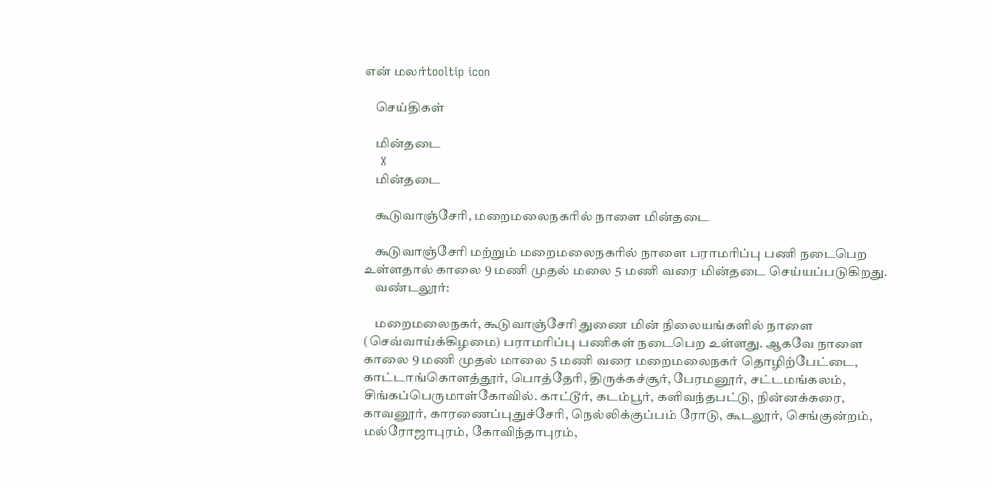என் மலர்tooltip icon

    செய்திகள்

    மின்தடை
    X
    மின்தடை

    கூடுவாஞ்சேரி, மறைமலைநகரில் நாளை மின்தடை

    கூடுவாஞ்சேரி மற்றும் மறைமலைநகரில் நாளை பராமரிப்பு பணி நடைபெற உள்ளதால் காலை 9 மணி முதல் மலை 5 மணி வரை மின்தடை செய்யப்படுகிறது.
    வண்டலூர்:

    மறைமலைநகர், கூடுவாஞ்சேரி துணை மின் நிலையங்களில் நாளை (செவ்வாய்க்கிழமை) பராமரிப்பு பணிகள் நடைபெற உள்ளது. ஆகவே நாளை காலை 9 மணி முதல் மாலை 5 மணி வரை மறைமலைநகர் தொழிற்பேட்டை, காட்டாங்கொளத்தூர், பொத்தேரி, திருக்கச்சூர், பேரமனூர், சட்டமங்கலம், சிங்கப்பெருமாள்கோவில். காட்டூர், கடம்பூர், களிவந்தபட்டு, நின்னக்கரை, காவனூர், காரணைப்புதுச்சேரி, நெல்லிக்குப்பம் ரோடு, கூடலூர், செங்குன்றம், மல்ரோஜாபுரம், கோவிந்தாபுரம்,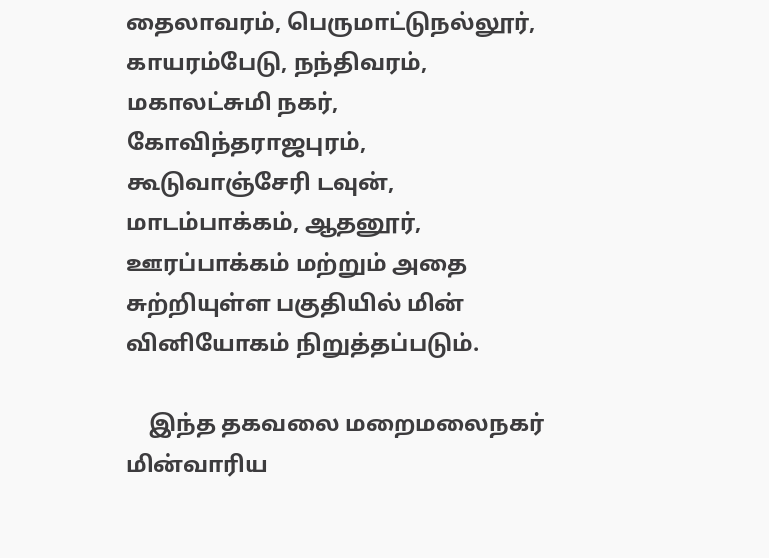தைலாவரம், பெருமாட்டுநல்லூர், காயரம்பேடு, நந்திவரம், மகாலட்சுமி நகர், கோவிந்தராஜபுரம், கூடுவாஞ்சேரி டவுன், மாடம்பாக்கம், ஆதனூர், ஊரப்பாக்கம் மற்றும் அதை சுற்றியுள்ள பகுதியில் மின் வினியோகம் நிறுத்தப்படும்.

    இந்த தகவலை மறைமலைநகர் மின்வாரிய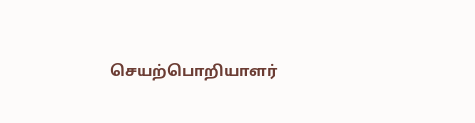செயற்பொறியாளர்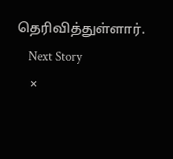தெரிவித்துள்ளார்.
    Next Story
    ×